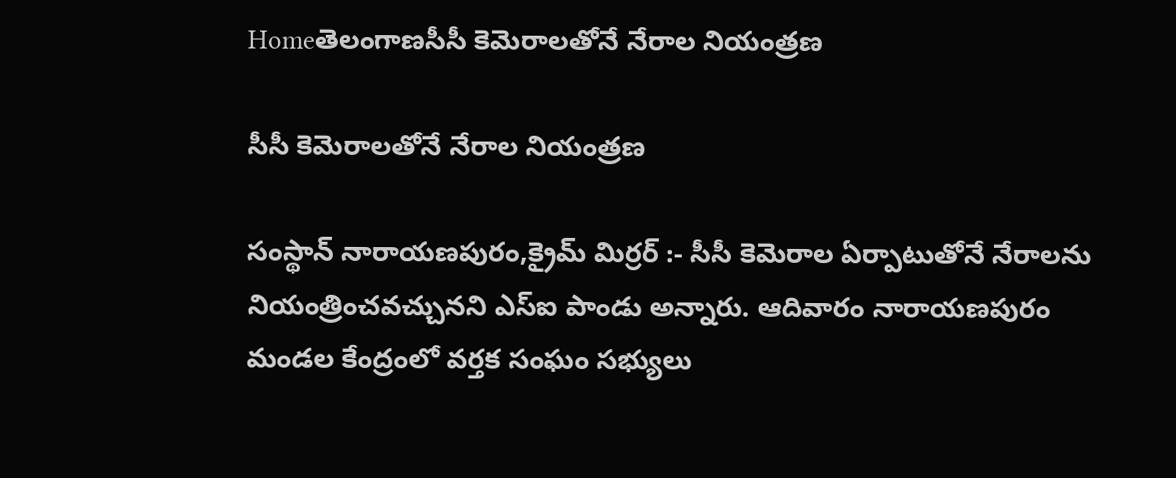Homeతెలంగాణసీసీ కెమెరాలతోనే నేరాల నియంత్రణ

సీసీ కెమెరాలతోనే నేరాల నియంత్రణ

సంస్థాన్ నారాయణపురం,క్రైమ్ మిర్రర్ :- సీసీ కెమెరాల ఏర్పాటుతోనే నేరాలను నియంత్రించవచ్చునని ఎస్ఐ పాండు అన్నారు. ఆదివారం నారాయణపురం మండల కేంద్రంలో వర్తక సంఘం సభ్యులు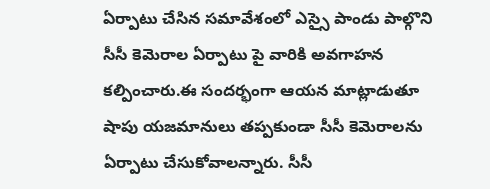ఏర్పాటు చేసిన సమావేశంలో ఎస్సై పాండు పాల్గొని సీసీ కెమెరాల ఏర్పాటు పై వారికి అవగాహన కల్పించారు.ఈ సందర్భంగా ఆయన మాట్లాడుతూ షాపు యజమానులు తప్పకుండా సీసీ కెమెరాలను ఏర్పాటు చేసుకోవాలన్నారు. సీసీ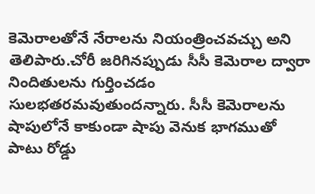కెమెరాలతోనే నేరాలను నియంత్రించవచ్చు అని తెలిపారు.చోరీ జరిగినప్పుడు సీసీ కెమెరాల ద్వారా నిందితులను గుర్తించడం సులభతరమవుతుందన్నారు. సీసీ కెమెరాలను షాపులోనే కాకుండా షాపు వెనుక భాగముతో పాటు రోడ్డు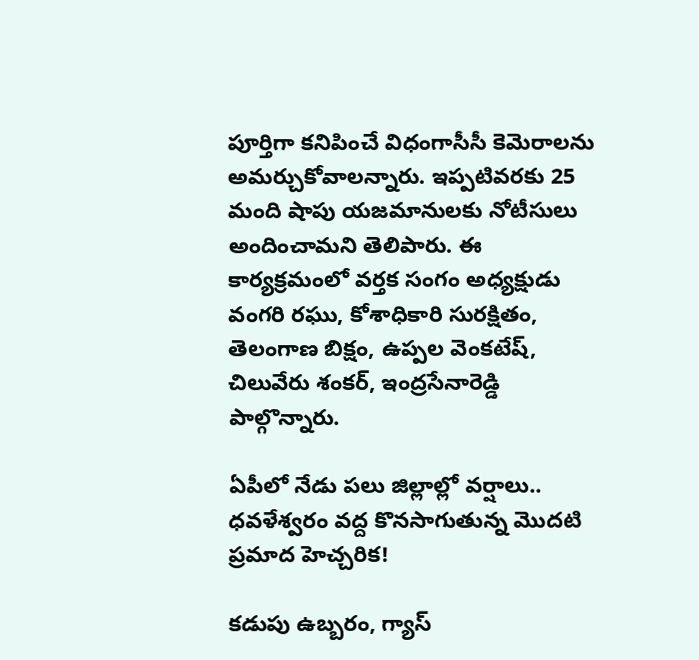పూర్తిగా కనిపించే విధంగాసీసీ కెమెరాలను అమర్చుకోవాలన్నారు. ఇప్పటివరకు 25 మంది షాపు యజమానులకు నోటీసులు అందించామని తెలిపారు. ఈ కార్యక్రమంలో వర్తక సంగం అధ్యక్షుడు వంగరి రఘు, కోశాధికారి సురక్షితం, తెలంగాణ బిక్షం, ఉప్పల వెంకటేష్, చిలువేరు శంకర్, ఇంద్రసేనారెడ్డి పాల్గొన్నారు.

ఏపీలో నేడు పలు జిల్లాల్లో వర్షాలు.. ధవళేశ్వరం వద్ద కొనసాగుతున్న మొదటి ప్రమాద హెచ్చరిక!

కడుపు ఉబ్బరం, గ్యాస్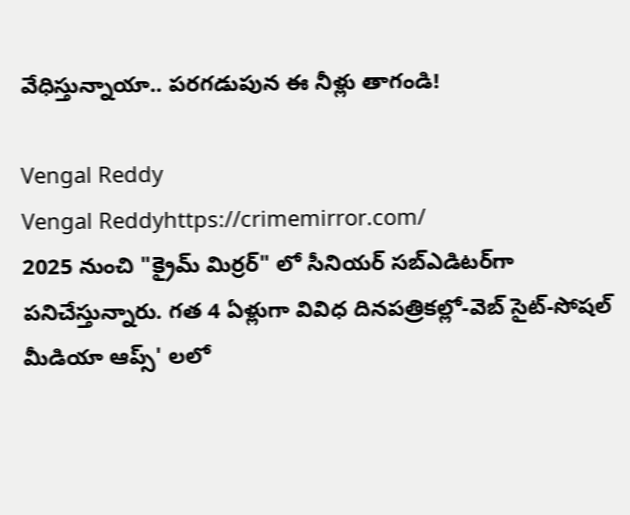వేధిస్తున్నాయా.. పరగడుపున ఈ నీళ్లు తాగండి!

Vengal Reddy
Vengal Reddyhttps://crimemirror.com/
2025 నుంచి "క్రైమ్ మిర్రర్" లో సీనియర్ సబ్‌ఎడిటర్‌గా పనిచేస్తున్నారు. గత 4 ఏళ్లుగా వివిధ దినపత్రికల్లో-వెబ్ సైట్-సోషల్ మీడియా ఆప్స్' లలో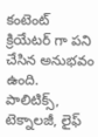కంటెంట్ క్రియేటర్ గా పని చేసిన అనుభవం ఉంది. పాలిటిక్స్‌, టెక్నాలజీ, లైఫ్‌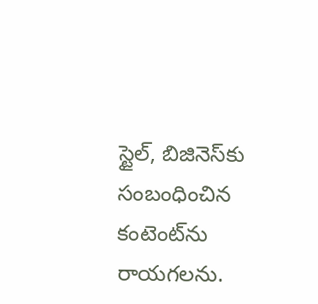స్టైల్‌, బిజినెస్‌కు సంబంధించిన కంటెంట్‌ను రాయగలను.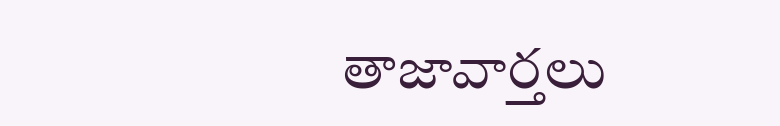తాజావార్తలు